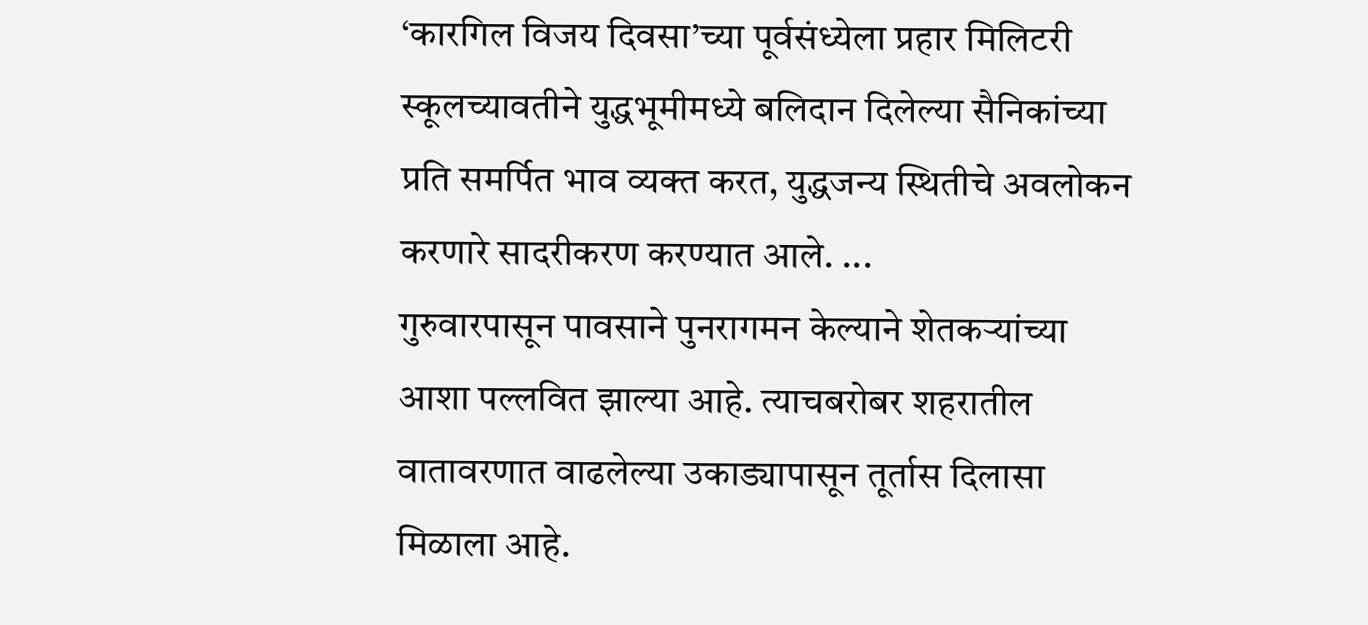‘कारगिल विजय दिवसा’च्या पूर्वसंध्येला प्रहार मिलिटरी स्कूलच्यावतीने युद्धभूमीमध्ये बलिदान दिलेल्या सैनिकांच्या प्रति समर्पित भाव व्यक्त करत, युद्धजन्य स्थितीचे अवलोकन करणारे सादरीकरण करण्यात आले. ...
गुरुवारपासून पावसाने पुनरागमन केल्याने शेतकऱ्यांच्या आशा पल्लवित झाल्या आहे. त्याचबरोबर शहरातील वातावरणात वाढलेल्या उकाड्यापासून तूर्तास दिलासा मिळाला आहे.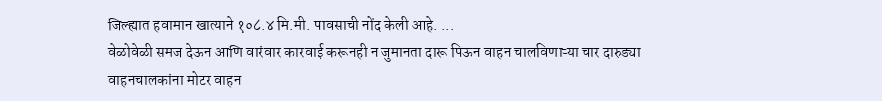जिल्ह्यात हवामान खात्याने १०८.४ मि.मी. पावसाची नोंद केली आहे. ...
वेळोवेळी समज देऊन आणि वारंवार कारवाई करूनही न जुमानता दारू पिऊन वाहन चालविणाऱ्या चार दारुड्या वाहनचालकांना मोटर वाहन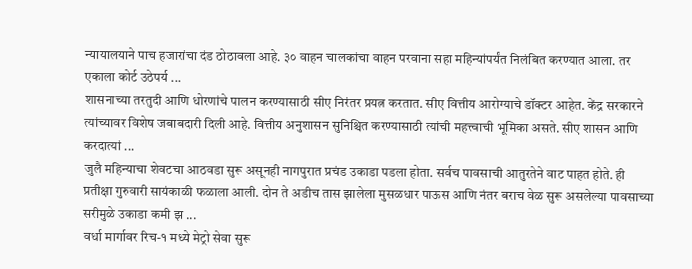न्यायालयाने पाच हजारांचा दंड ठोठावला आहे. ३० वाहन चालकांचा वाहन परवाना सहा महिन्यांपर्यंत निलंबित करण्यात आला. तर एकाला कोर्ट उठेपर्य ...
शासनाच्या तरतुदी आणि धोरणांचे पालन करण्यासाठी सीए निरंतर प्रयत्न करतात. सीए वित्तीय आरोग्याचे डॉक्टर आहेत. केंद्र सरकारने त्यांच्यावर विशेष जबाबदारी दिली आहे. वित्तीय अनुशासन सुनिश्चित करण्यासाठी त्यांची महत्त्वाची भूमिका असते. सीए शासन आणि करदात्यां ...
जुलै महिन्याचा शेवटचा आठवडा सुरू असूनही नागपुरात प्रचंड उकाडा पडला होता. सर्वच पावसाची आतुरतेने वाट पाहत होते. ही प्रतीक्षा गुरुवारी सायंकाळी फळाला आली. दोन ते अडीच तास झालेला मुसळधार पाऊस आणि नंतर बराच वेळ सुरू असलेल्या पावसाच्या सरीमुळे उकाडा कमी झ ...
वर्धा मार्गावर रिच-१ मध्ये मेट्रो सेवा सुरू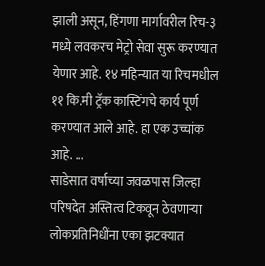झाली असून, हिंगणा मार्गावरील रिच-३ मध्ये लवकरच मेट्रो सेवा सुरू करण्यात येणार आहे. १४ महिन्यात या रिचमधील ११ कि.मी ट्रॅक कास्टिंगचे कार्य पूर्ण करण्यात आले आहे. हा एक उच्चांक आहे. ...
साडेसात वर्षाच्या जवळपास जिल्हा परिषदेत अस्तित्व टिकवून ठेवणाऱ्या लोकप्रतिनिधींना एका झटक्यात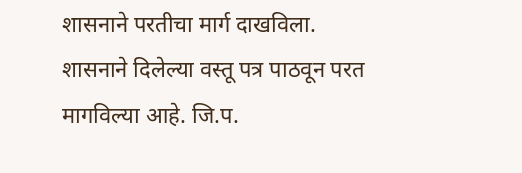शासनाने परतीचा मार्ग दाखविला. शासनाने दिलेल्या वस्तू पत्र पाठवून परत मागविल्या आहे. जि.प.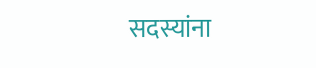सदस्यांना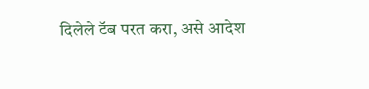दिलेले टॅब परत करा, असे आदेश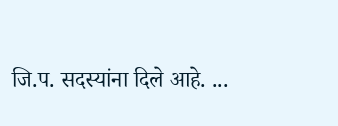जि.प. सदस्यांना दिले आहे. ...